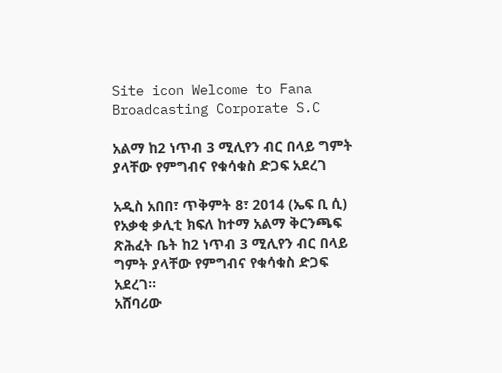Site icon Welcome to Fana Broadcasting Corporate S.C

አልማ ከ2 ነጥብ 3 ሚሊየን ብር በላይ ግምት ያላቸው የምግብና የቁሳቁስ ድጋፍ አደረገ

አዲስ አበበ፣ ጥቅምት 8፣ 2014 (ኤፍ ቢ ሲ) የአቃቂ ቃሊቲ ክፍለ ከተማ አልማ ቅርንጫፍ ጽሕፈት ቤት ከ2 ነጥብ 3 ሚሊየን ብር በላይ ግምት ያላቸው የምግብና የቁሳቁስ ድጋፍ አደረገ፡፡
አሸባሪው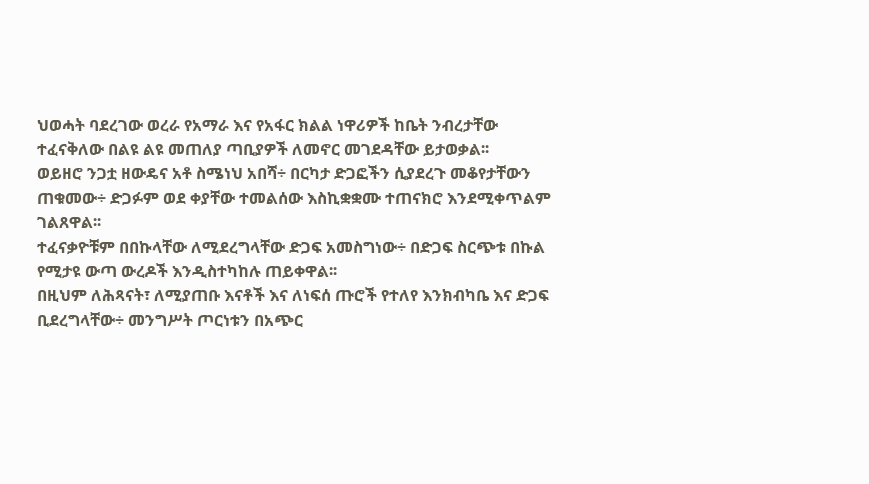ህወሓት ባደረገው ወረራ የአማራ እና የአፋር ክልል ነዋሪዎች ከቤት ንብረታቸው ተፈናቅለው በልዩ ልዩ መጠለያ ጣቢያዎች ለመኖር መገደዳቸው ይታወቃል፡፡
ወይዘሮ ንጋቷ ዘውዴና አቶ ስሜነህ አበሻ÷ በርካታ ድጋፎችን ሲያደረጉ መቆየታቸውን ጠቁመው÷ ድጋፉም ወደ ቀያቸው ተመልሰው እስኪቋቋሙ ተጠናክሮ እንደሚቀጥልም ገልጸዋል፡፡
ተፈናቃዮቹም በበኩላቸው ለሚደረግላቸው ድጋፍ አመስግነው÷ በድጋፍ ስርጭቱ በኩል የሚታዩ ውጣ ውረዶች እንዲስተካከሉ ጠይቀዋል፡፡
በዚህም ለሕጻናት፣ ለሚያጠቡ እናቶች እና ለነፍሰ ጡሮች የተለየ እንክብካቤ እና ድጋፍ ቢደረግላቸው÷ መንግሥት ጦርነቱን በአጭር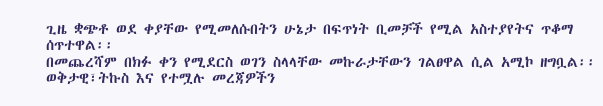ጊዜ ቋጭቶ ወደ ቀያቸው የሚመለሱበትን ሁኔታ በፍጥነት ቢመቻች የሚል አስተያየትና ጥቆማ ሰጥተዋል፡፡
በመጨረሻም በክፉ ቀን የሚደርስ ወገን ስላላቸው መኩራታቸውን ገልፀዋል ሲል አሚኮ ዘግቧል፡፡
ወቅታዊ፣ትኩስ እና የተሟሉ መረጃዎችን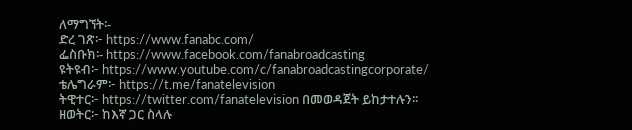ለማግኘት፡-
ድረ ገጽ፦ https://www.fanabc.com/
ፌስቡክ፡- https://www.facebook.com/fanabroadcasting
ዩትዩብ፦ https://www.youtube.com/c/fanabroadcastingcorporate/
ቴሌግራም፦ https://t.me/fanatelevision
ትዊተር፦ https://twitter.com/fanatelevision በመወዳጀት ይከታተሉን፡፡
ዘወትር፦ ከእኛ ጋር ስላሉ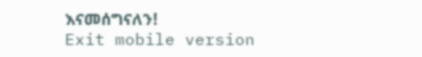እናመሰግናለን!
Exit mobile version